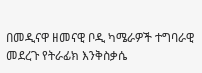በመዲናዋ ዘመናዊ ቦዲ ካሜራዎች ተግባራዊ መደረጉ የትራፊክ እንቅስቃሴ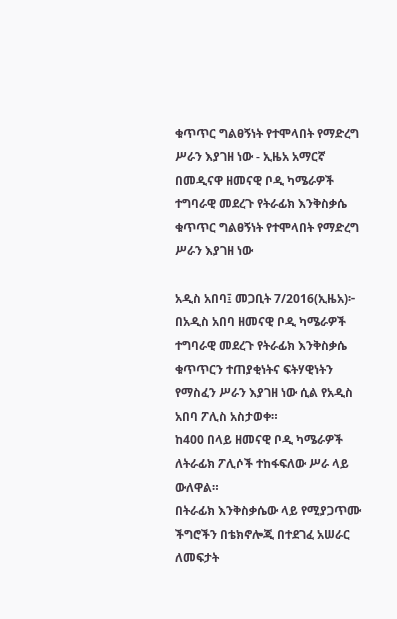ቁጥጥር ግልፀኝነት የተሞላበት የማድረግ ሥራን እያገዘ ነው - ኢዜአ አማርኛ
በመዲናዋ ዘመናዊ ቦዲ ካሜራዎች ተግባራዊ መደረጉ የትራፊክ እንቅስቃሴ ቁጥጥር ግልፀኝነት የተሞላበት የማድረግ ሥራን እያገዘ ነው

አዲስ አበባ፤ መጋቢት 7/2016(ኢዜአ)፦ በአዲስ አበባ ዘመናዊ ቦዲ ካሜራዎች ተግባራዊ መደረጉ የትራፊክ እንቅስቃሴ ቁጥጥርን ተጠያቂነትና ፍትሃዊነትን የማስፈን ሥራን እያገዘ ነው ሲል የአዲስ አበባ ፖሊስ አስታወቀ።
ከ400 በላይ ዘመናዊ ቦዲ ካሜራዎች ለትራፊክ ፖሊሶች ተከፋፍለው ሥራ ላይ ውለዋል።
በትራፊክ እንቅስቃሴው ላይ የሚያጋጥሙ ችግሮችን በቴክኖሎጂ በተደገፈ አሠራር ለመፍታት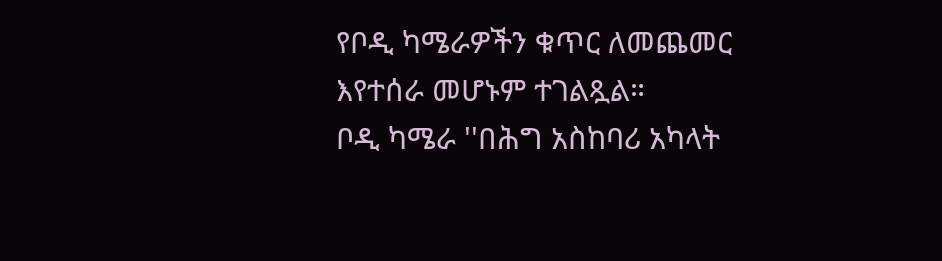የቦዲ ካሜራዎችን ቁጥር ለመጨመር እየተሰራ መሆኑም ተገልጿል።
ቦዲ ካሜራ ''በሕግ አስከባሪ አካላት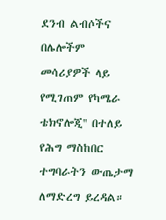ደንብ ልብሶችና በሌሎችም መሳሪያዎች ላይ የሚገጠም የካሜራ ቴክኖሎጂ'' በተለይ የሕግ ማስከበር ተግባራትን ውጤታማ ለማድረግ ይረዳል።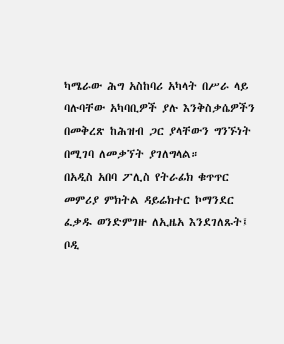ካሜራው ሕግ አስከባሪ አካላት በሥራ ላይ ባሉባቸው አካባቢዎች ያሉ እንቅስቃሴዎችን በመቅረጽ ከሕዝብ ጋር ያላቸውን ግንኙነት በሚገባ ለመቃኘት ያገለግላል።
በአዲስ አበባ ፖሊስ የትራፊክ ቁጥጥር መምሪያ ምክትል ዳይሬክተር ኮማንደር ፈቃዱ ወንድምገዙ ለኢዜአ እንደገለጹት፤ ቦዲ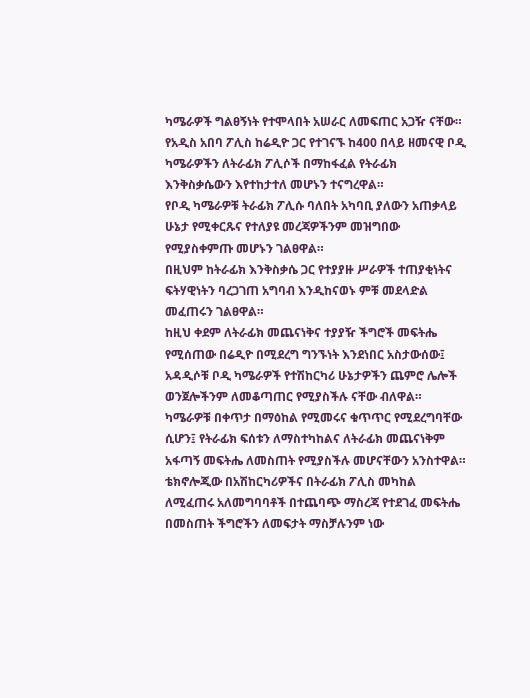ካሜራዎች ግልፀኝነት የተሞላበት አሠራር ለመፍጠር አጋዥ ናቸው።
የአዲስ አበባ ፖሊስ ከሬዲዮ ጋር የተገናኙ ከ400 በላይ ዘመናዊ ቦዲ ካሜራዎችን ለትራፊክ ፖሊሶች በማከፋፈል የትራፊክ እንቅስቃሴውን እየተከታተለ መሆኑን ተናግረዋል።
የቦዲ ካሜራዎቹ ትራፊክ ፖሊሱ ባለበት አካባቢ ያለውን አጠቃላይ ሁኔታ የሚቀርጹና የተለያዩ መረጃዎችንም መዝግበው የሚያስቀምጡ መሆኑን ገልፀዋል።
በዚህም ከትራፊክ እንቅስቃሴ ጋር የተያያዙ ሥራዎች ተጠያቂነትና ፍትሃዊነትን ባረጋገጠ አግባብ እንዲከናወኑ ምቹ መደላድል መፈጠሩን ገልፀዋል።
ከዚህ ቀደም ለትራፊክ መጨናነቅና ተያያዥ ችግሮች መፍትሔ የሚሰጠው በሬዲዮ በሚደረግ ግንኙነት እንደነበር አስታውሰው፤ አዳዲሶቹ ቦዲ ካሜራዎች የተሽከርካሪ ሁኔታዎችን ጨምሮ ሌሎች ወንጀሎችንም ለመቆጣጠር የሚያስችሉ ናቸው ብለዋል።
ካሜራዎቹ በቀጥታ በማዕከል የሚመሩና ቁጥጥር የሚደረግባቸው ሲሆን፤ የትራፊክ ፍሰቱን ለማስተካከልና ለትራፊክ መጨናነቅም አፋጣኝ መፍትሔ ለመስጠት የሚያስችሉ መሆናቸውን አንስተዋል።
ቴክኖሎጂው በአሽከርካሪዎችና በትራፊክ ፖሊስ መካከል ለሚፈጠሩ አለመግባባቶች በተጨባጭ ማስረጃ የተደገፈ መፍትሔ በመስጠት ችግሮችን ለመፍታት ማስቻሉንም ነው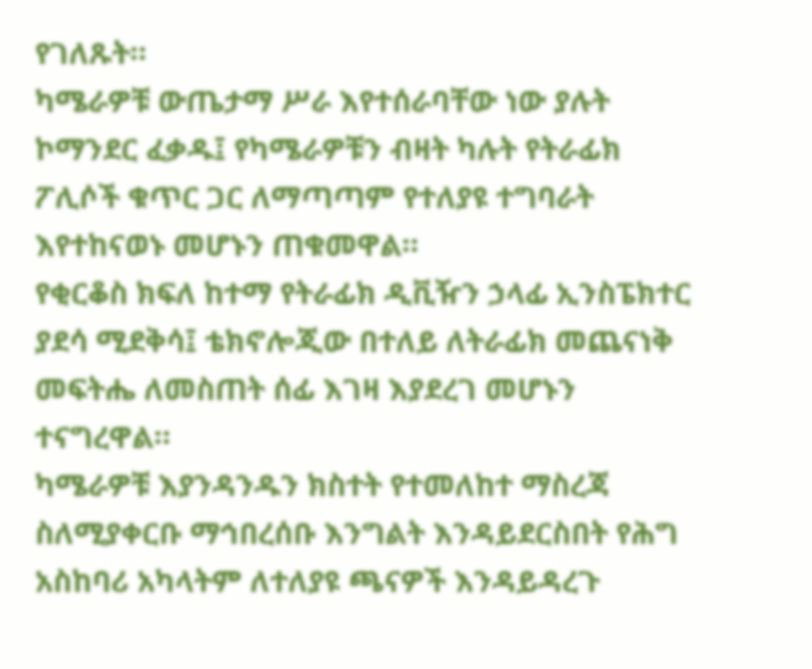የገለጹት።
ካሜራዎቹ ውጤታማ ሥራ እየተሰራባቸው ነው ያሉት ኮማንደር ፈቃዱ፤ የካሜራዎቹን ብዛት ካሉት የትራፊክ ፖሊሶች ቁጥር ጋር ለማጣጣም የተለያዩ ተግባራት እየተከናወኑ መሆኑን ጠቁመዋል።
የቂርቆስ ክፍለ ከተማ የትራፊክ ዲቪዥን ኃላፊ ኢንስፔክተር ያደሳ ሚደቅሳ፤ ቴክኖሎጂው በተለይ ለትራፊክ መጨናነቅ መፍትሔ ለመስጠት ሰፊ እገዛ እያደረገ መሆኑን ተናግረዋል።
ካሜራዎቹ እያንዳንዱን ክስተት የተመለከተ ማስረጃ ስለሚያቀርቡ ማኅበረሰቡ እንግልት እንዳይደርስበት የሕግ አስከባሪ አካላትም ለተለያዩ ጫናዎች እንዳይዳረጉ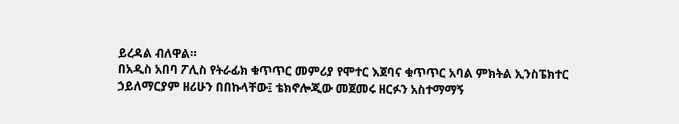ይረዳል ብለዋል።
በአዲስ አበባ ፖሊስ የትራፊክ ቁጥጥር መምሪያ የሞተር እጀባና ቁጥጥር አባል ምክትል ኢንስፔክተር ኃይለማርያም ዘሪሁን በበኩላቸው፤ ቴክኖሎጂው መጀመሩ ዘርፉን አስተማማኝ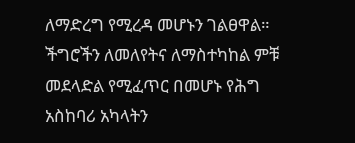ለማድረግ የሚረዳ መሆኑን ገልፀዋል።
ችግሮችን ለመለየትና ለማስተካከል ምቹ መደላድል የሚፈጥር በመሆኑ የሕግ አስከባሪ አካላትን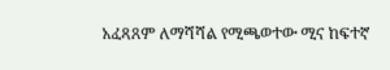አፈጻጸም ለማሻሻል የሚጫወተው ሚና ከፍተኛ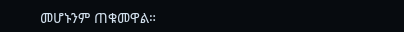መሆኑንም ጠቁመዋል።